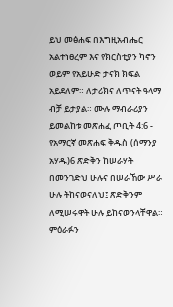ይህ መፅሐፍ በእግዚአብሔር አልተነፀረም እና የክርስቲያን ካኖን ወይም የአይሁድ ታናክ ክፍል አይደለም። ለታሪክና ለጥናት ዓላማ ብቻ ይታያል። ሙሉ ማብራሪያን ይመልከቱ መጽሐፈ ጦቢት 4:6 - የአማርኛ መጽሐፍ ቅዱስ (ሰማንያ አሃዱ)6 ጽድቅን ከሠራሃት በመንገድህ ሁሉና በሠራኸው ሥራ ሁሉ ትከናወናለህ፤ ጽድቅንም ለሚሠሩዋት ሁሉ ይከናወንላቸዋል። ምዕራፉን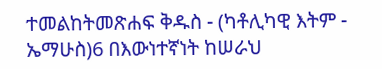ተመልከትመጽሐፍ ቅዱስ - (ካቶሊካዊ እትም - ኤማሁስ)6 በእውነተኛነት ከሠራህ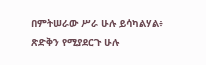በምትሠራው ሥራ ሁሉ ይሳካልሃል፥ ጽድቅን የሚያደርጉ ሁሉ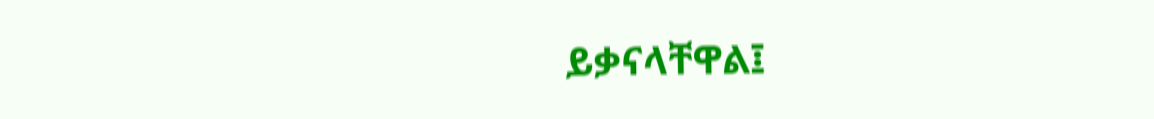ይቃናላቸዋል፤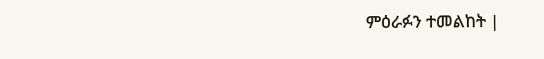ምዕራፉን ተመልከት |